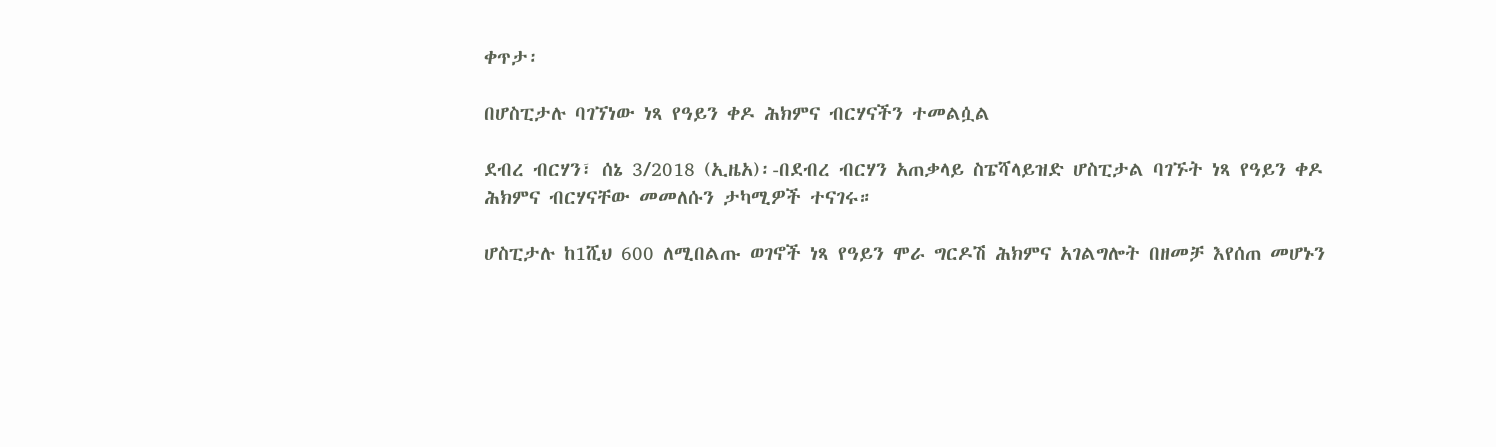ቀጥታ፡

በሆስፒታሉ ባገኘነው ነጻ የዓይን ቀዶ ሕክምና ብርሃናችን ተመልሷል

ደብረ ብርሃን፣ ሰኔ 3/2018 (ኢዜአ)፡-በደብረ ብርሃን አጠቃላይ ስፔሻላይዝድ ሆስፒታል ባገኙት ነጻ የዓይን ቀዶ ሕክምና ብርሃናቸው መመለሱን ታካሚዎች ተናገሩ።

ሆስፒታሉ ከ1ሺህ 600 ለሚበልጡ ወገኖች ነጻ የዓይን ሞራ ግርዶሽ ሕክምና አገልግሎት በዘመቻ እየሰጠ መሆኑን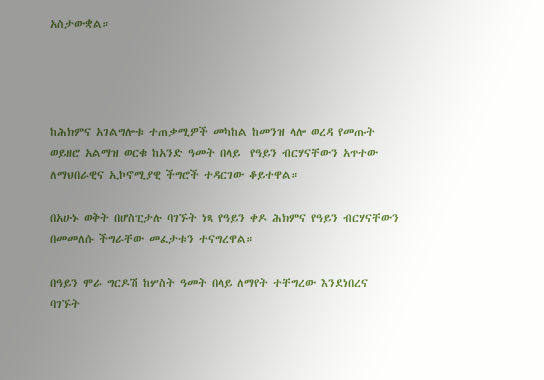አስታውቋል።




ከሕክምና አገልግሎቱ ተጠቃሚዎች መካከል ከመንዝ ላሎ ወረዳ የመጡት ወይዘሮ አልማዝ ወርቁ ከአንድ ዓመት በላይ  የዓይን ብርሃናቸውን አጥተው ለማህበራዊና ኢኮኖሚያዊ ችግሮች ተዳርገው ቆይተዋል።

በአሁኑ ወቅት በሆስፒታሉ ባገኙት ነጻ የዓይን ቀዶ ሕክምና የዓይን ብርሃናቸውን በመመለሱ ችግራቸው መፈታቱን ተናግረዋል።

በዓይን ሞራ ግርዶሽ ከሦስት ዓመት በላይ ለማየት ተቸግረው እንደነበረና ባገኙት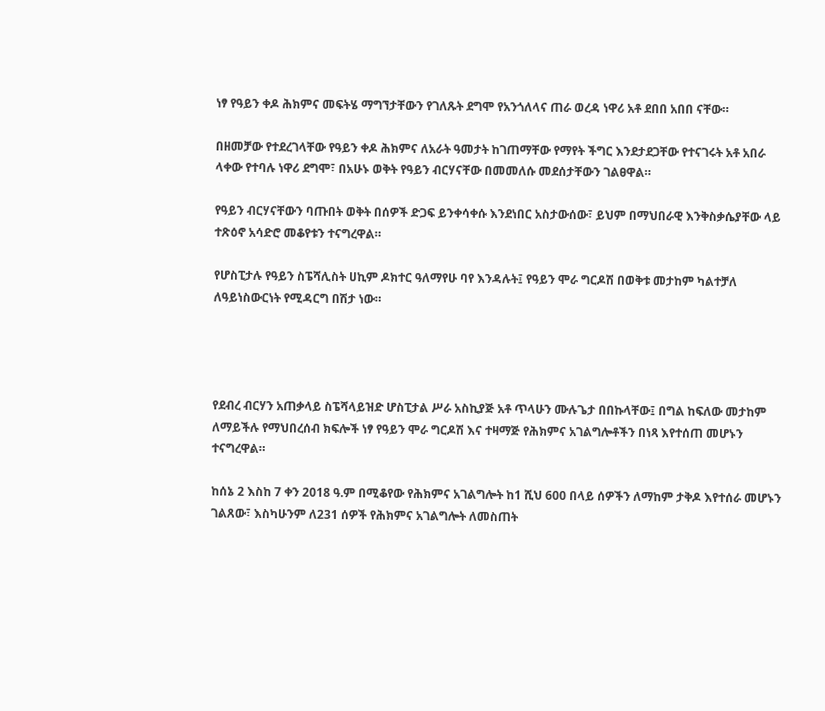ነፃ የዓይን ቀዶ ሕክምና መፍትሄ ማግኘታቸውን የገለጹት ደግሞ የአንጎለላና ጠራ ወረዳ ነዋሪ አቶ ደበበ አበበ ናቸው።

በዘመቻው የተደረገላቸው የዓይን ቀዶ ሕክምና ለአራት ዓመታት ከገጠማቸው የማየት ችግር እንደታደጋቸው የተናገሩት አቶ አበራ ላቀው የተባሉ ነዋሪ ደግሞ፣ በአሁኑ ወቅት የዓይን ብርሃናቸው በመመለሱ መደሰታቸውን ገልፀዋል።

የዓይን ብርሃናቸውን ባጡበት ወቅት በሰዎች ድጋፍ ይንቀሳቀሱ እንደነበር አስታውሰው፣ ይህም በማህበራዊ እንቅስቃሴያቸው ላይ ተጽዕኖ አሳድሮ መቆየቱን ተናግረዋል።

የሆስፒታሉ የዓይን ስፔሻሊስት ሀኪም ዶክተር ዓለማየሁ ባየ እንዳሉት፤ የዓይን ሞራ ግርዶሽ በወቅቱ መታከም ካልተቻለ ለዓይነስውርነት የሚዳርግ በሽታ ነው።




የደብረ ብርሃን አጠቃላይ ስፔሻላይዝድ ሆስፒታል ሥራ አስኪያጅ አቶ ጥላሁን ሙሉጌታ በበኩላቸው፤ በግል ከፍለው መታከም ለማይችሉ የማህበረሰብ ክፍሎች ነፃ የዓይን ሞራ ግርዶሽ እና ተዛማጅ የሕክምና አገልግሎቶችን በነጻ እየተሰጠ መሆኑን ተናግረዋል።

ከሰኔ 2 እስከ 7 ቀን 2018 ዓ.ም በሚቆየው የሕክምና አገልግሎት ከ1 ሺህ 600 በላይ ሰዎችን ለማከም ታቅዶ እየተሰራ መሆኑን ገልጸው፣ እስካሁንም ለ231 ሰዎች የሕክምና አገልግሎት ለመስጠት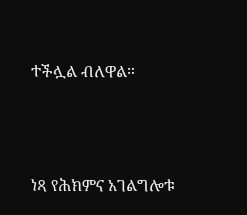ተችሏል ብለዋል።




ነጻ የሕክምና አገልግሎቱ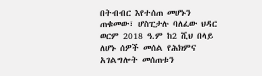በትብብር እየተሰጠ መሆኑን ጠቁመው፣ ሆስፒታሉ ባለፈው ህዳር ወርም 2018 ዓ.ም ከ2 ሺህ በላይ ለሆኑ ሰዎች መሰል የሕክምና አገልግሎት መሰጠቱን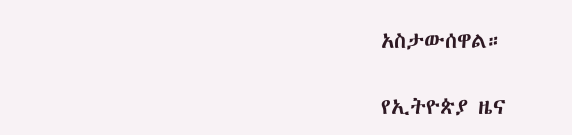አስታውሰዋል።

የኢትዮጵያ ዜና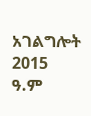አገልግሎት
2015
ዓ.ም